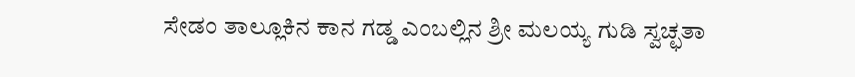ಸೇಡಂ ತಾಲ್ಲೂಕಿನ ಕಾನ ಗಡ್ಡ ಎಂಬಲ್ಲಿನ ಶ್ರೀ ಮಲಯ್ಯ ಗುಡಿ ಸ್ವಚ್ಛತಾ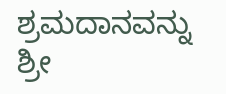ಶ್ರಮದಾನವನ್ನು ಶ್ರೀ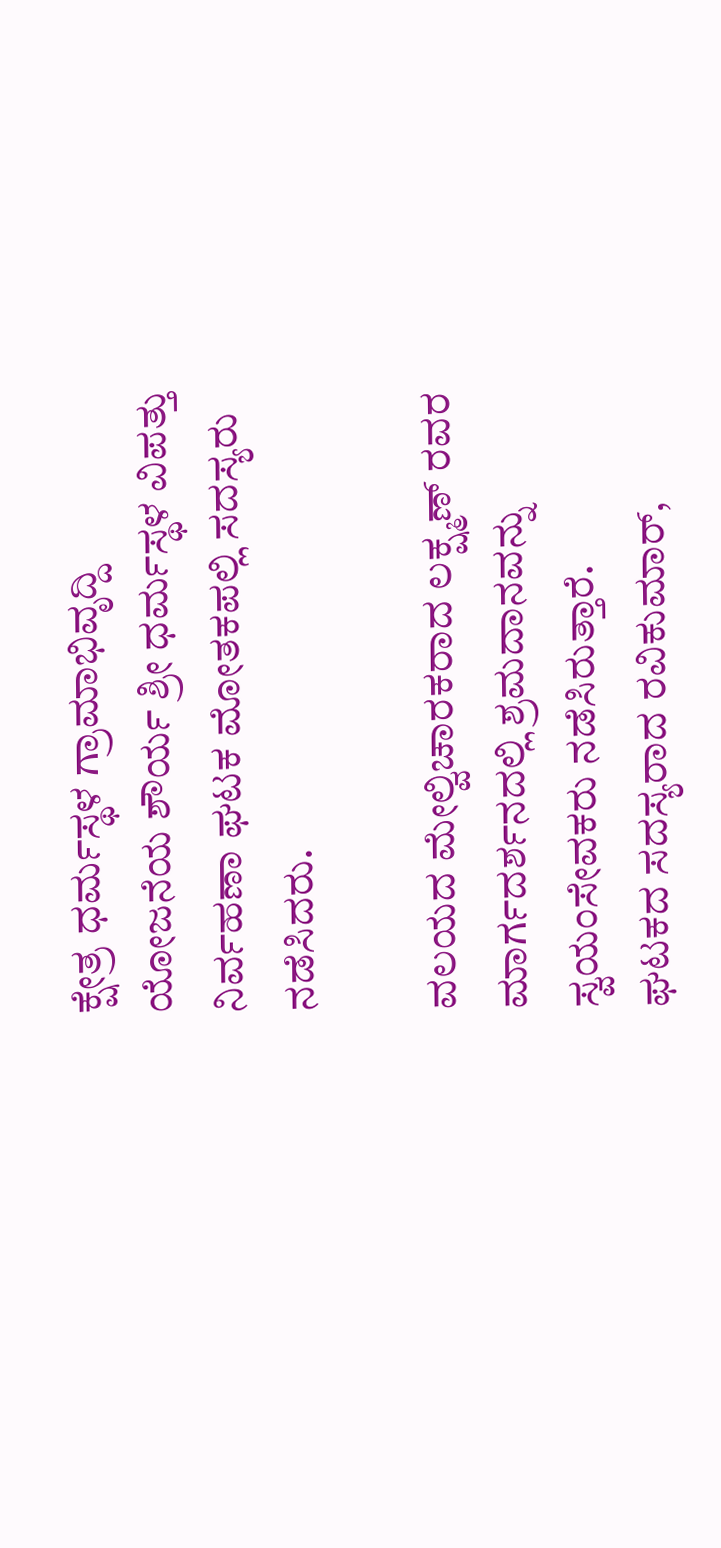ಕ್ಷೇತ್ರ ಧರ್ಮಸ್ಥಳ ಗ್ರಾಮಾಭಿವೃದ್ದಿ ಯೋಜನೆಯ ಶೌರ್ಯ ಶ್ರೀ ಧರ್ಮಸ್ಥಳ ವಿಪತ್ತು ನಿರ್ವಹಣಾ ಘಟಕ ಮೋತಕಪಲ್ಲಿ ಸದಸ್ಯರು ನಡೆಸಿದರು.

ವಲಯದ ಮೇಲ್ವಿಚಾರಕರಾದ ಲಕ್ಷ್ಮಣ್ ರವರ ಮಾರ್ಗದರ್ಶನದಲ್ಲಿ ಶ್ರಮದಾನವನ್ನು ಸ್ವಯಂಸೇವಕರು ನಡೆಸಿರುತ್ತಾರೆ.
ಘಟಕದ ಸದಸ್ಯರಾದ ರವಿಕುಮಾರ್,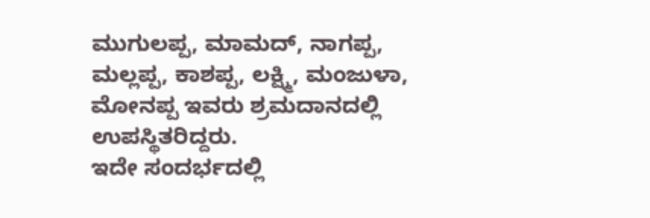ಮುಗುಲಪ್ಪ, ಮಾಮದ್, ನಾಗಪ್ಪ, ಮಲ್ಲಪ್ಪ, ಕಾಶಪ್ಪ, ಲಕ್ಷ್ಮಿ, ಮಂಜುಳಾ, ಮೋನಪ್ಪ ಇವರು ಶ್ರಮದಾನದಲ್ಲಿ ಉಪಸ್ಥಿತರಿದ್ದರು.
ಇದೇ ಸಂದರ್ಭದಲ್ಲಿ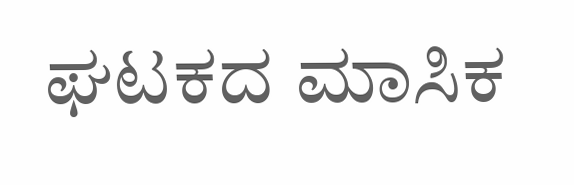ಘಟಕದ ಮಾಸಿಕ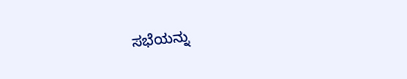ಸಭೆಯನ್ನು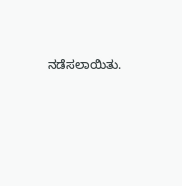ನಡೆಸಲಾಯಿತು.